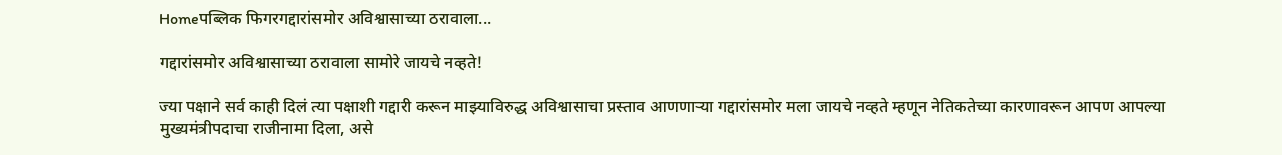Homeपब्लिक फिगरगद्दारांसमोर अविश्वासाच्या ठरावाला...

गद्दारांसमोर अविश्वासाच्या ठरावाला सामोरे जायचे नव्हते!

ज्या पक्षाने सर्व काही दिलं त्या पक्षाशी गद्दारी करून माझ्याविरुद्ध अविश्वासाचा प्रस्ताव आणणाऱ्या गद्दारांसमोर मला जायचे नव्हते म्हणून नेतिकतेच्या कारणावरून आपण आपल्या मुख्यमंत्रीपदाचा राजीनामा दिला, असे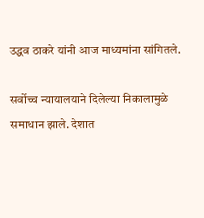उद्धव ठाकरे यांनी आज माध्यमांना सांगितले.

सर्वोच्च न्यायालयाने दिलेल्या निकालामुळे समाधान झाले. देशात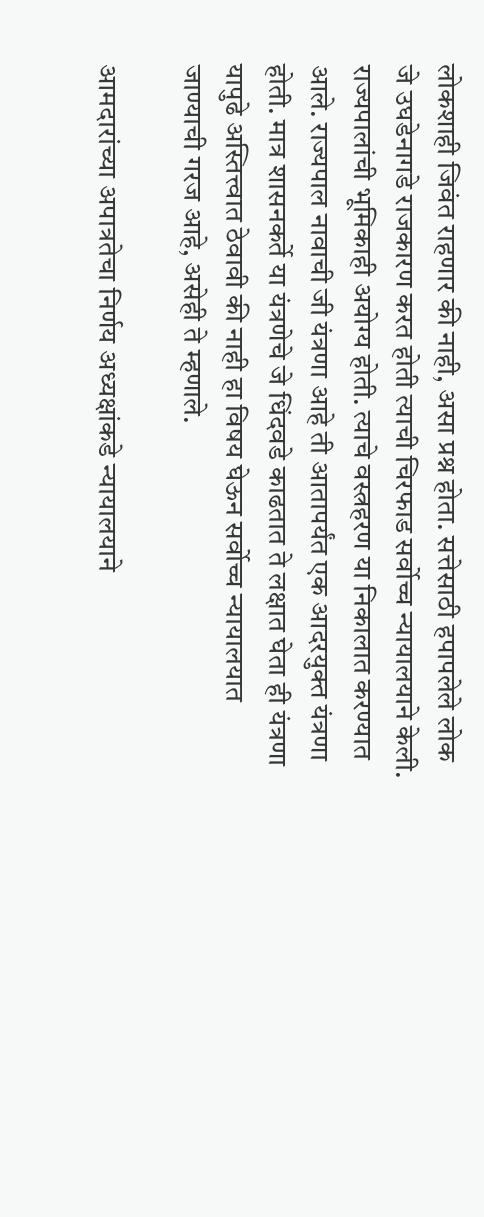लोकशाही जिवंत राहणार की नाही, असा प्रश्न होता. सत्तेसाठी हपापलेले लोक जे उघडेनागडे राजकारण करत होती त्याची चिरफाड सर्वोच्च न्यायालयाने केली. राज्यपालांची भूमिकाही अयोग्य होती. त्याचे वस्त्रहरण या निकालात करण्यात आले. राज्यपाल नावाची जी यंत्रणा आहे ती आतापर्यंत एक आदरयुक्त यंत्रणा होती. मात्र शासनकर्ते या यंत्रणेचे जे धिंदवडे काढतात ते लक्षात घेता ही यंत्रणा यापुढे अस्तित्त्वात ठेवावी की नाही हा विषय घेऊन सर्वोच्च न्यायालयात जाण्याची गरज आहे, असेही ते म्हणाले.

आमदारांच्या अपात्रतेचा निर्णय अध्यक्षांकडे न्यायालयाने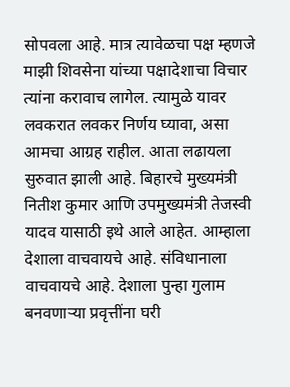सोपवला आहे. मात्र त्यावेळचा पक्ष म्हणजे माझी शिवसेना यांच्या पक्षादेशाचा विचार त्यांना करावाच लागेल. त्यामुळे यावर लवकरात लवकर निर्णय घ्यावा, असा आमचा आग्रह राहील. आता लढायला सुरुवात झाली आहे. बिहारचे मुख्यमंत्री नितीश कुमार आणि उपमुख्यमंत्री तेजस्वी यादव यासाठी इथे आले आहेत. आम्हाला देशाला वाचवायचे आहे. संविधानाला वाचवायचे आहे. देशाला पुन्हा गुलाम बनवणाऱ्या प्रवृत्तींना घरी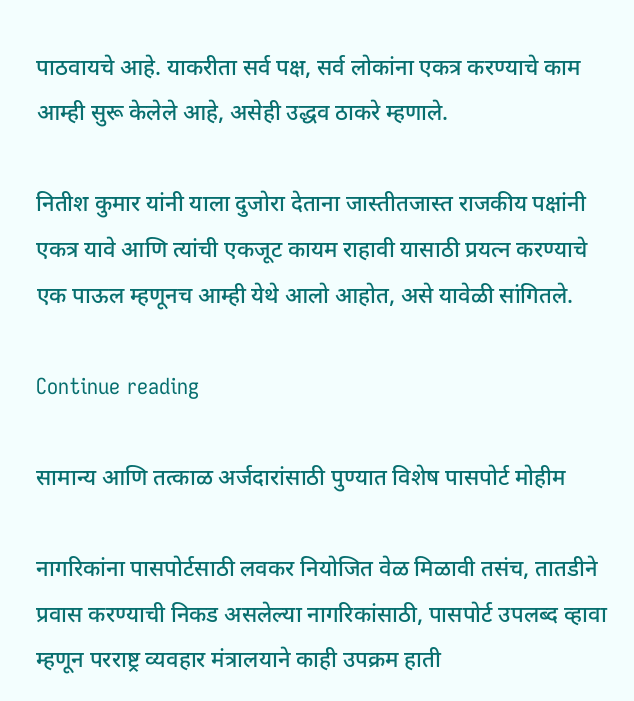पाठवायचे आहे. याकरीता सर्व पक्ष, सर्व लोकांना एकत्र करण्याचे काम आम्ही सुरू केलेले आहे, असेही उद्धव ठाकरे म्हणाले.

नितीश कुमार यांनी याला दुजोरा देताना जास्तीतजास्त राजकीय पक्षांनी एकत्र यावे आणि त्यांची एकजूट कायम राहावी यासाठी प्रयत्न करण्याचे एक पाऊल म्हणूनच आम्ही येथे आलो आहोत, असे यावेळी सांगितले.

Continue reading

सामान्य आणि तत्काळ अर्जदारांसाठी पुण्यात विशेष पासपोर्ट मोहीम

नागरिकांना पासपोर्टसाठी लवकर नियोजित वेळ मिळावी तसंच, तातडीने  प्रवास करण्याची निकड असलेल्या नागरिकांसाठी, पासपोर्ट उपलब्द व्हावा म्हणून परराष्ट्र व्यवहार मंत्रालयाने काही उपक्रम हाती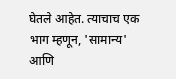घेतले आहेत. त्याचाच एक भाग म्हणून, 'सामान्य' आणि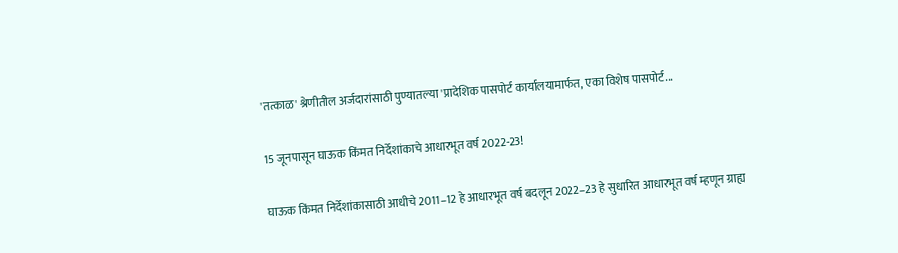'तत्काळ' श्रेणीतील अर्जदारांसाठी पुण्यातल्या 'प्रादेशिक पासपोर्ट कार्यालयामार्फत, एका विशेष पासपोर्ट...

15 जूनपासून घाऊक किंमत निर्देशांकाचे आधारभूत वर्ष 2022-23!

घाऊक किंमत निर्देशांकासाठी आधीचे 2011–12 हे आधारभूत वर्ष बदलून 2022–23 हे सुधारित आधारभूत वर्ष म्हणून ग्राह्य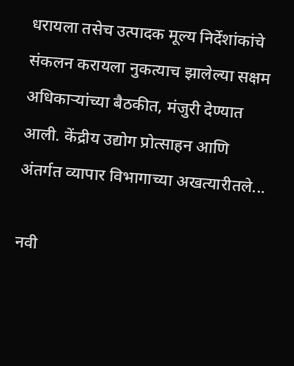धरायला तसेच उत्पादक मूल्य निर्देशांकांचे संकलन करायला नुकत्याच झालेल्या सक्षम अधिकाऱ्यांच्या बैठकीत, मंजुरी देण्यात आली. केंद्रीय उद्योग प्रोत्साहन आणि अंतर्गत व्यापार विभागाच्या अखत्यारीतले...

नवी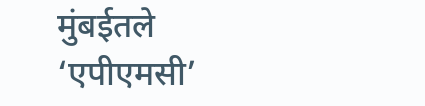मुंबईतले ‘एपीएमसी’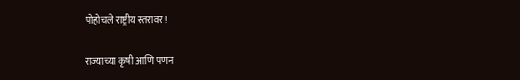पोहोचले राष्ट्रीय स्तरावर!

राज्याच्या कृषी आणि पणन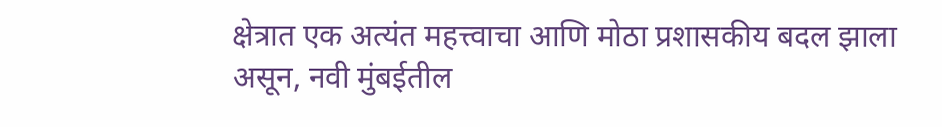क्षेत्रात एक अत्यंत महत्त्वाचा आणि मोठा प्रशासकीय बदल झाला असून, नवी मुंबईतील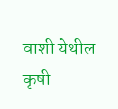वाशी येथील कृषी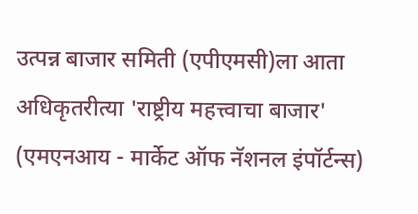उत्पन्न बाजार समिती (एपीएमसी)ला आता अधिकृतरीत्या 'राष्ट्रीय महत्त्वाचा बाजार' (एमएनआय - मार्केट ऑफ नॅशनल इंपॉर्टन्स)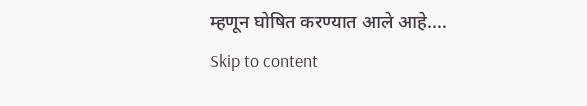म्हणून घोषित करण्यात आले आहे....
Skip to content